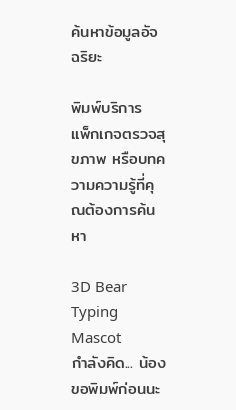ค้นหาข้อมูลอัจฉริยะ

พิมพ์บริการ แพ็กเกจตรวจสุขภาพ หรือบทความความรู้ที่คุณต้องการค้นหา

3D Bear Typing Mascot
กำลังคิด... น้องขอพิมพ์ก่อนนะ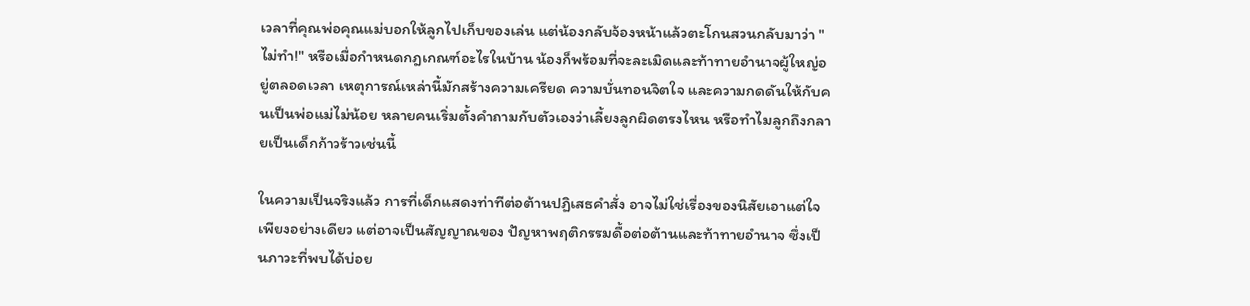เวลาที่คุณพ่อคุณแม่บอกให้ลูกไปเก็บของเล่น แต่น้องกลับจ้องหน้าแล้วตะโกนสวนกลับมาว่า "ไม่ทำ!" หรือเมื่อกำหนดกฎเกณฑ์อะไรในบ้าน น้องก็พร้อมที่จะละเมิดและท้าทายอำนาจผู้ใหญ่อยู่ตลอดเวลา เหตุการณ์เหล่านี้มักสร้างความเครียด ความบั่นทอนจิตใจ และความกดดันให้กับคนเป็นพ่อแม่ไม่น้อย หลายคนเริ่มตั้งคำถามกับตัวเองว่าเลี้ยงลูกผิดตรงไหน หรือทำไมลูกถึงกลายเป็นเด็กก้าวร้าวเช่นนี้

ในความเป็นจริงแล้ว การที่เด็กแสดงท่าทีต่อต้านปฏิเสธคำสั่ง อาจไม่ใช่เรื่องของนิสัยเอาแต่ใจเพียงอย่างเดียว แต่อาจเป็นสัญญาณของ ปัญหาพฤติกรรมดื้อต่อต้านและท้าทายอำนาจ ซึ่งเป็นภาวะที่พบได้บ่อย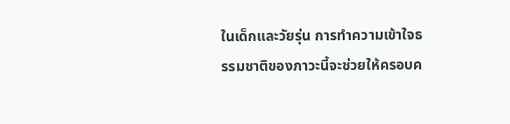ในเด็กและวัยรุ่น การทำความเข้าใจธรรมชาติของภาวะนี้จะช่วยให้ครอบค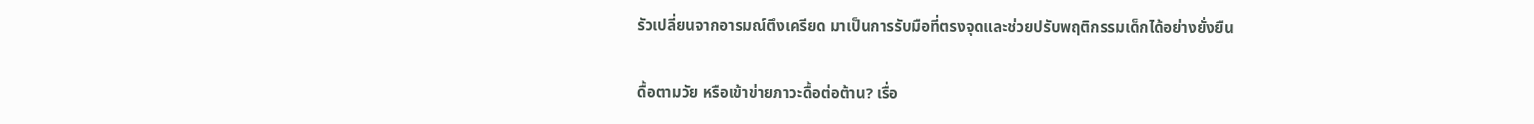รัวเปลี่ยนจากอารมณ์ตึงเครียด มาเป็นการรับมือที่ตรงจุดและช่วยปรับพฤติกรรมเด็กได้อย่างยั่งยืน

ดื้อตามวัย หรือเข้าข่ายภาวะดื้อต่อต้าน? เรื่อ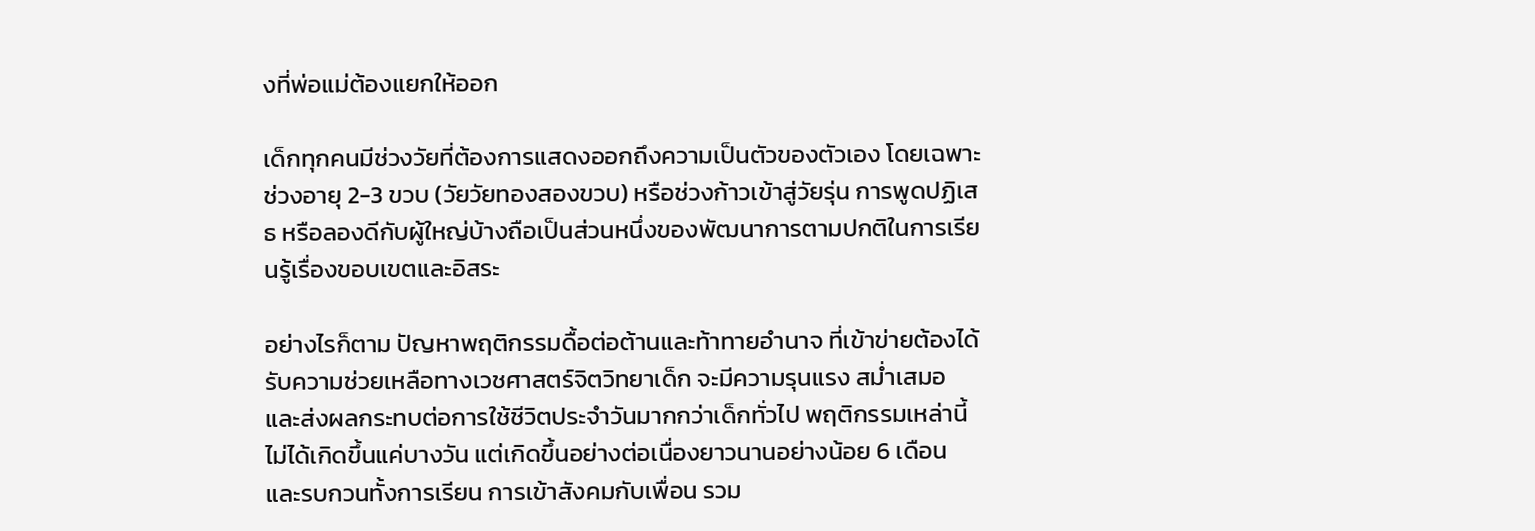งที่พ่อแม่ต้องแยกให้ออก

เด็กทุกคนมีช่วงวัยที่ต้องการแสดงออกถึงความเป็นตัวของตัวเอง โดยเฉพาะช่วงอายุ 2-3 ขวบ (วัยวัยทองสองขวบ) หรือช่วงก้าวเข้าสู่วัยรุ่น การพูดปฏิเสธ หรือลองดีกับผู้ใหญ่บ้างถือเป็นส่วนหนึ่งของพัฒนาการตามปกติในการเรียนรู้เรื่องขอบเขตและอิสระ

อย่างไรก็ตาม ปัญหาพฤติกรรมดื้อต่อต้านและท้าทายอำนาจ ที่เข้าข่ายต้องได้รับความช่วยเหลือทางเวชศาสตร์จิตวิทยาเด็ก จะมีความรุนแรง สม่ำเสมอ และส่งผลกระทบต่อการใช้ชีวิตประจำวันมากกว่าเด็กทั่วไป พฤติกรรมเหล่านี้ไม่ได้เกิดขึ้นแค่บางวัน แต่เกิดขึ้นอย่างต่อเนื่องยาวนานอย่างน้อย 6 เดือน และรบกวนทั้งการเรียน การเข้าสังคมกับเพื่อน รวม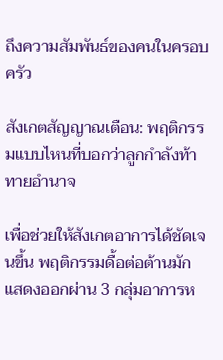ถึงความสัมพันธ์ของคนในครอบครัว

สังเกตสัญญาณเตือน: พฤติกรรมแบบไหนที่บอกว่าลูกกำลังท้าทายอำนาจ

เพื่อช่วยให้สังเกตอาการได้ชัดเจนขึ้น พฤติกรรมดื้อต่อต้านมักแสดงออกผ่าน 3 กลุ่มอาการห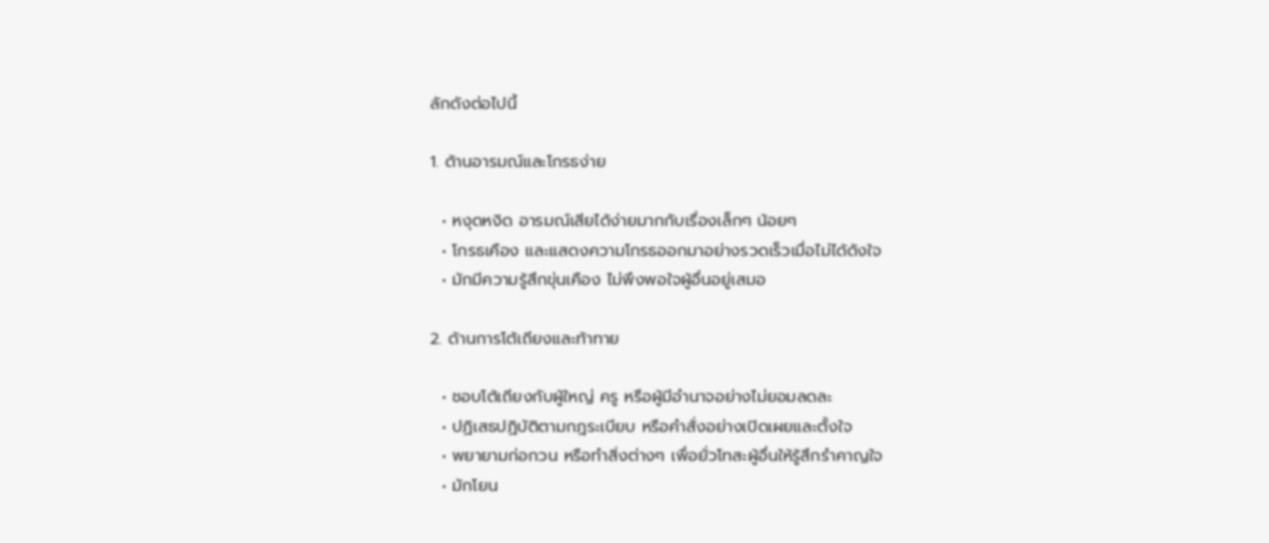ลักดังต่อไปนี้

1. ด้านอารมณ์และโกรธง่าย

  • หงุดหงิด อารมณ์เสียได้ง่ายมากกับเรื่องเล็กๆ น้อยๆ
  • โกรธเคือง และแสดงความโกรธออกมาอย่างรวดเร็วเมื่อไม่ได้ดังใจ
  • มักมีความรู้สึกขุ่นเคือง ไม่พึงพอใจผู้อื่นอยู่เสมอ

2. ด้านการโต้เถียงและท้าทาย

  • ชอบโต้เถียงกับผู้ใหญ่ ครู หรือผู้มีอำนาจอย่างไม่ยอมลดละ
  • ปฏิเสธปฏิบัติตามกฎระเบียบ หรือคำสั่งอย่างเปิดเผยและตั้งใจ
  • พยายามก่อกวน หรือทำสิ่งต่างๆ เพื่อยั่วโทสะผู้อื่นให้รู้สึกรำคาญใจ
  • มักโยน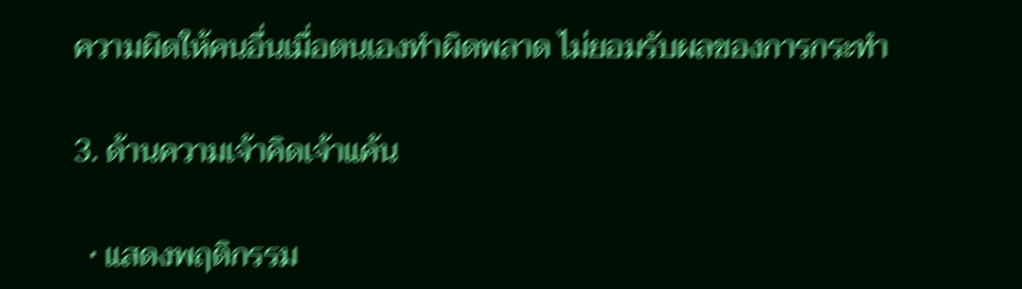ความผิดให้คนอื่นเมื่อตนเองทำผิดพลาด ไม่ยอมรับผลของการกระทำ

3. ด้านความเจ้าคิดเจ้าแค้น

  • แสดงพฤติกรรม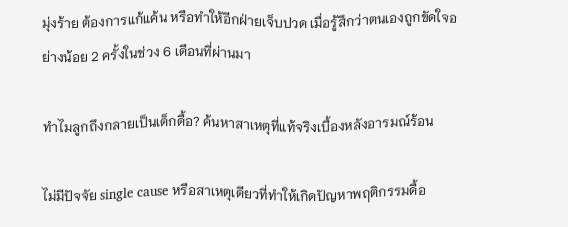มุ่งร้าย ต้องการแก้แค้น หรือทำให้อีกฝ่ายเจ็บปวด เมื่อรู้สึกว่าตนเองถูกขัดใจอย่างน้อย 2 ครั้งในช่วง 6 เดือนที่ผ่านมา

ทำไมลูกถึงกลายเป็นเด็กดื้อ? ค้นหาสาเหตุที่แท้จริงเบื้องหลังอารมณ์ร้อน

ไม่มีปัจจัย single cause หรือสาเหตุเดียวที่ทำให้เกิดปัญหาพฤติกรรมดื้อ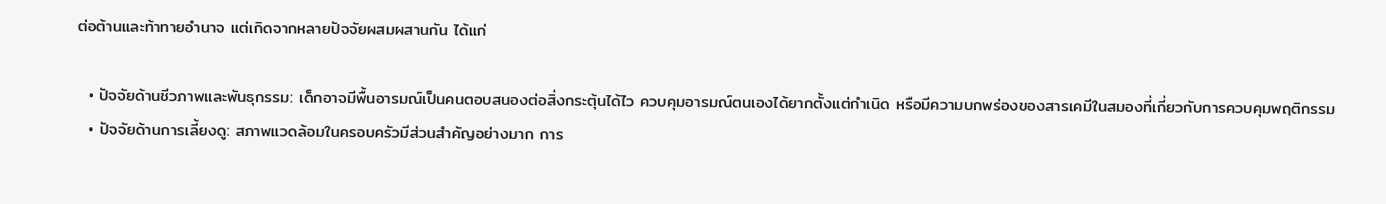ต่อต้านและท้าทายอำนาจ แต่เกิดจากหลายปัจจัยผสมผสานกัน ได้แก่

  • ปัจจัยด้านชีวภาพและพันธุกรรม: เด็กอาจมีพื้นอารมณ์เป็นคนตอบสนองต่อสิ่งกระตุ้นได้ไว ควบคุมอารมณ์ตนเองได้ยากตั้งแต่กำเนิด หรือมีความบกพร่องของสารเคมีในสมองที่เกี่ยวกับการควบคุมพฤติกรรม
  • ปัจจัยด้านการเลี้ยงดู: สภาพแวดล้อมในครอบครัวมีส่วนสำคัญอย่างมาก การ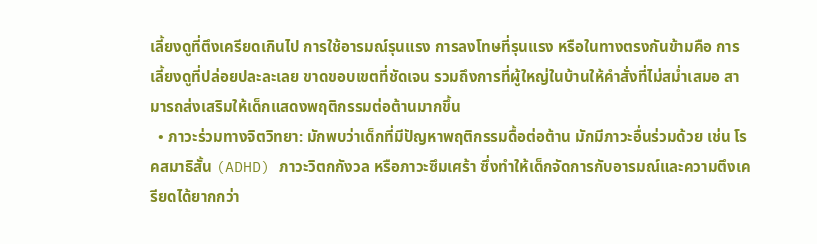เลี้ยงดูที่ตึงเครียดเกินไป การใช้อารมณ์รุนแรง การลงโทษที่รุนแรง หรือในทางตรงกันข้ามคือ การเลี้ยงดูที่ปล่อยปละละเลย ขาดขอบเขตที่ชัดเจน รวมถึงการที่ผู้ใหญ่ในบ้านให้คำสั่งที่ไม่สม่ำเสมอ สามารถส่งเสริมให้เด็กแสดงพฤติกรรมต่อต้านมากขึ้น
  • ภาวะร่วมทางจิตวิทยา: มักพบว่าเด็กที่มีปัญหาพฤติกรรมดื้อต่อต้าน มักมีภาวะอื่นร่วมด้วย เช่น โรคสมาธิสั้น (ADHD) ภาวะวิตกกังวล หรือภาวะซึมเศร้า ซึ่งทำให้เด็กจัดการกับอารมณ์และความตึงเครียดได้ยากกว่า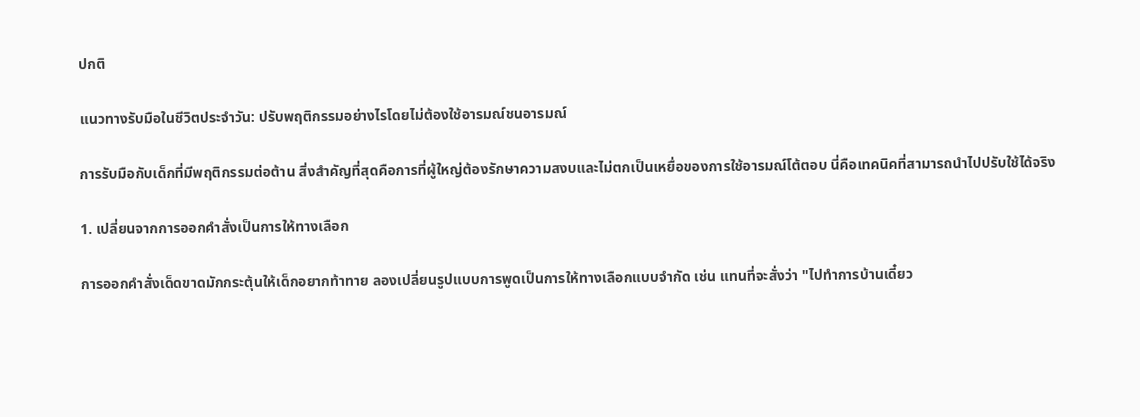ปกติ

แนวทางรับมือในชีวิตประจำวัน: ปรับพฤติกรรมอย่างไรโดยไม่ต้องใช้อารมณ์ชนอารมณ์

การรับมือกับเด็กที่มีพฤติกรรมต่อต้าน สิ่งสำคัญที่สุดคือการที่ผู้ใหญ่ต้องรักษาความสงบและไม่ตกเป็นเหยื่อของการใช้อารมณ์โต้ตอบ นี่คือเทคนิคที่สามารถนำไปปรับใช้ได้จริง

1. เปลี่ยนจากการออกคำสั่งเป็นการให้ทางเลือก

การออกคำสั่งเด็ดขาดมักกระตุ้นให้เด็กอยากท้าทาย ลองเปลี่ยนรูปแบบการพูดเป็นการให้ทางเลือกแบบจำกัด เช่น แทนที่จะสั่งว่า "ไปทำการบ้านเดี๋ยว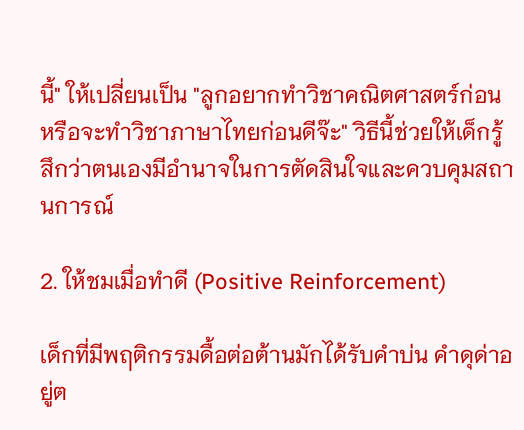นี้" ให้เปลี่ยนเป็น "ลูกอยากทำวิชาคณิตศาสตร์ก่อน หรือจะทำวิชาภาษาไทยก่อนดีจ๊ะ" วิธีนี้ช่วยให้เด็กรู้สึกว่าตนเองมีอำนาจในการตัดสินใจและควบคุมสถานการณ์

2. ให้ชมเมื่อทำดี (Positive Reinforcement)

เด็กที่มีพฤติกรรมดื้อต่อต้านมักได้รับคำบ่น คำดุด่าอยู่ต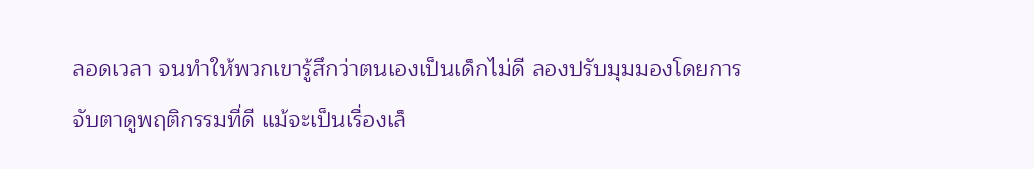ลอดเวลา จนทำให้พวกเขารู้สึกว่าตนเองเป็นเด็กไม่ดี ลองปรับมุมมองโดยการจับตาดูพฤติกรรมที่ดี แม้จะเป็นเรื่องเล็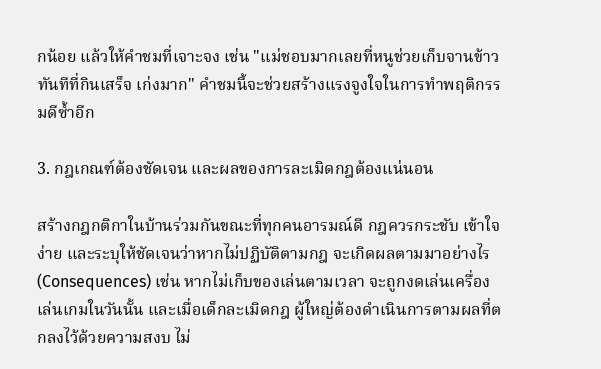กน้อย แล้วให้คำชมที่เจาะจง เช่น "แม่ชอบมากเลยที่หนูช่วยเก็บจานข้าวทันทีที่กินเสร็จ เก่งมาก" คำชมนี้จะช่วยสร้างแรงจูงใจในการทำพฤติกรรมดีซ้ำอีก

3. กฎเกณฑ์ต้องชัดเจน และผลของการละเมิดกฎต้องแน่นอน

สร้างกฎกติกาในบ้านร่วมกันขณะที่ทุกคนอารมณ์ดี กฎควรกระชับ เข้าใจง่าย และระบุให้ชัดเจนว่าหากไม่ปฏิบัติตามกฎ จะเกิดผลตามมาอย่างไร (Consequences) เช่น หากไม่เก็บของเล่นตามเวลา จะถูกงดเล่นเครื่องเล่นเกมในวันนั้น และเมื่อเด็กละเมิดกฎ ผู้ใหญ่ต้องดำเนินการตามผลที่ตกลงไว้ด้วยความสงบ ไม่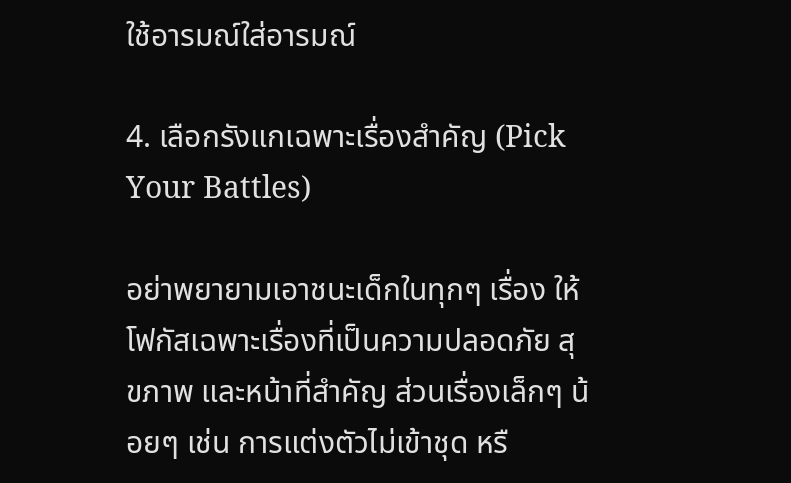ใช้อารมณ์ใส่อารมณ์

4. เลือกรังแกเฉพาะเรื่องสำคัญ (Pick Your Battles)

อย่าพยายามเอาชนะเด็กในทุกๆ เรื่อง ให้โฟกัสเฉพาะเรื่องที่เป็นความปลอดภัย สุขภาพ และหน้าที่สำคัญ ส่วนเรื่องเล็กๆ น้อยๆ เช่น การแต่งตัวไม่เข้าชุด หรื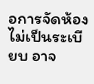อการจัดห้องไม่เป็นระเบียบ อาจ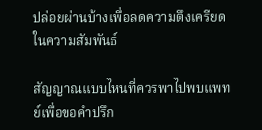ปล่อยผ่านบ้างเพื่อลดความตึงเครียดในความสัมพันธ์

สัญญาณแบบไหนที่ควรพาไปพบแพทย์เพื่อขอคำปรึก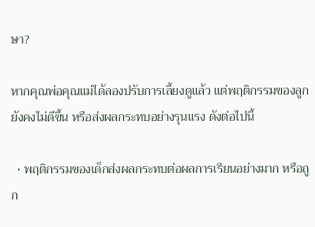ษา?

หากคุณพ่อคุณแม่ได้ลองปรับการเลี้ยงดูแล้ว แต่พฤติกรรมของลูกยังคงไม่ดีขึ้น หรือส่งผลกระทบอย่างรุนแรง ดังต่อไปนี้

  • พฤติกรรมของเด็กส่งผลกระทบต่อผลการเรียนอย่างมาก หรือถูก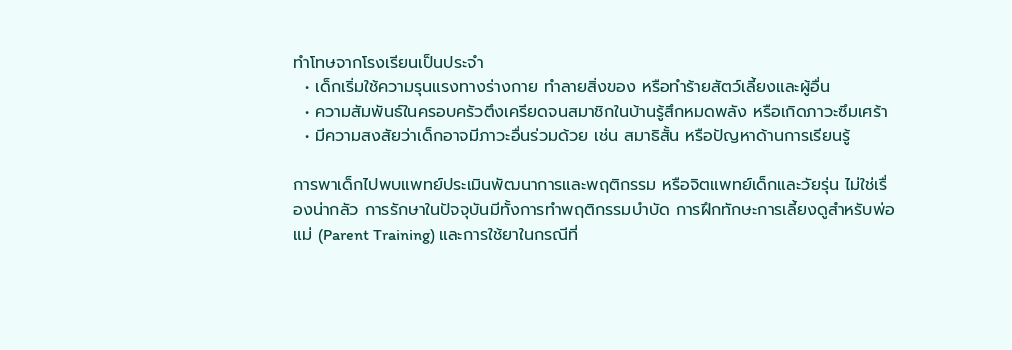ทำโทษจากโรงเรียนเป็นประจำ
  • เด็กเริ่มใช้ความรุนแรงทางร่างกาย ทำลายสิ่งของ หรือทำร้ายสัตว์เลี้ยงและผู้อื่น
  • ความสัมพันธ์ในครอบครัวตึงเครียดจนสมาชิกในบ้านรู้สึกหมดพลัง หรือเกิดภาวะซึมเศร้า
  • มีความสงสัยว่าเด็กอาจมีภาวะอื่นร่วมด้วย เช่น สมาธิสั้น หรือปัญหาด้านการเรียนรู้

การพาเด็กไปพบแพทย์ประเมินพัฒนาการและพฤติกรรม หรือจิตแพทย์เด็กและวัยรุ่น ไม่ใช่เรื่องน่ากลัว การรักษาในปัจจุบันมีทั้งการทำพฤติกรรมบำบัด การฝึกทักษะการเลี้ยงดูสำหรับพ่อแม่ (Parent Training) และการใช้ยาในกรณีที่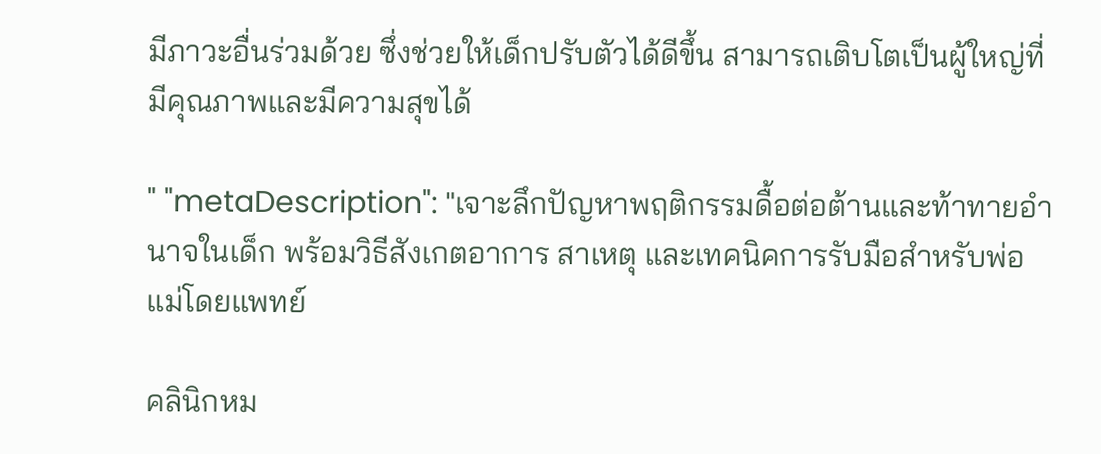มีภาวะอื่นร่วมด้วย ซึ่งช่วยให้เด็กปรับตัวได้ดีขึ้น สามารถเติบโตเป็นผู้ใหญ่ที่มีคุณภาพและมีความสุขได้

" "metaDescription": "เจาะลึกปัญหาพฤติกรรมดื้อต่อต้านและท้าทายอำนาจในเด็ก พร้อมวิธีสังเกตอาการ สาเหตุ และเทคนิคการรับมือสำหรับพ่อแม่โดยแพทย์

คลินิกหม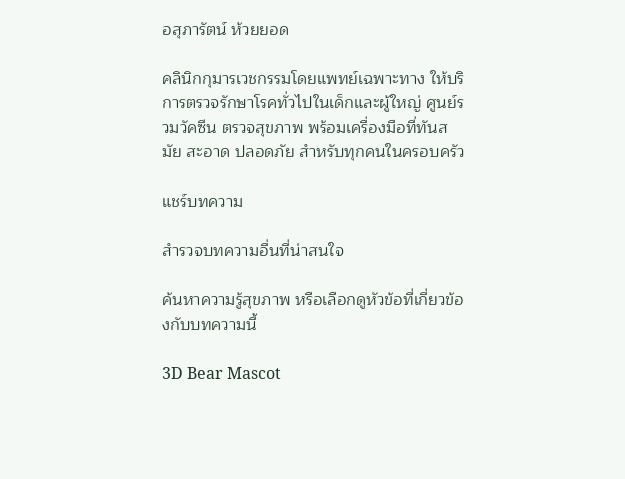อสุภารัตน์ ห้วยยอด

คลินิกกุมารเวชกรรมโดยแพทย์เฉพาะทาง ให้บริการตรวจรักษาโรคทั่วไปในเด็กและผู้ใหญ่ ศูนย์รวมวัคซีน ตรวจสุขภาพ พร้อมเครื่องมือที่ทันสมัย สะอาด ปลอดภัย สำหรับทุกคนในครอบครัว

แชร์บทความ

สำรวจบทความอื่นที่น่าสนใจ

ค้นหาความรู้สุขภาพ หรือเลือกดูหัวข้อที่เกี่ยวข้องกับบทความนี้

3D Bear Mascot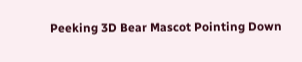Peeking 3D Bear Mascot Pointing Down